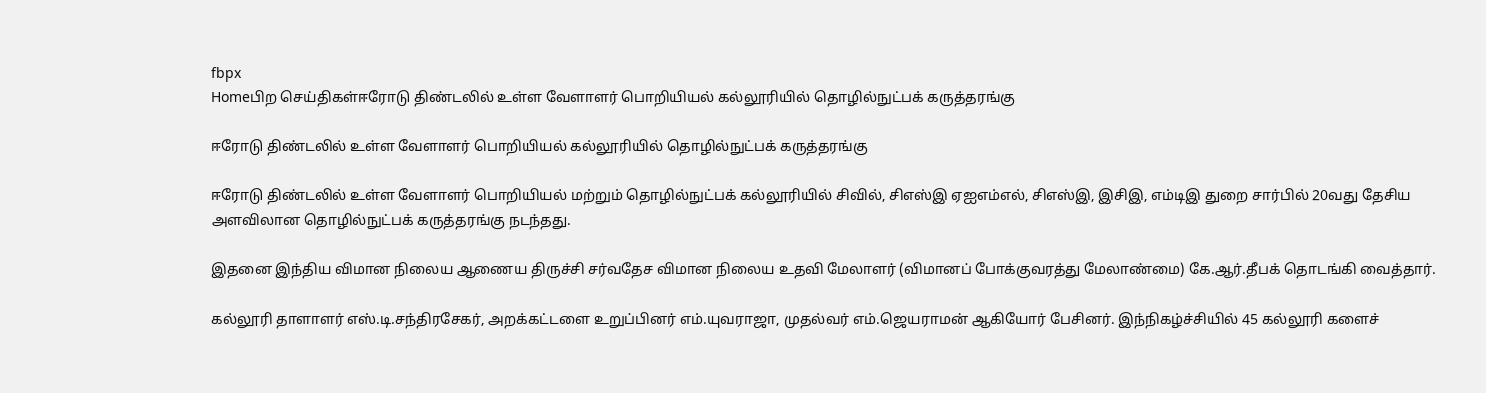fbpx
Homeபிற செய்திகள்ஈரோடு திண்டலில் உள்ள வேளாளர் பொறியியல் கல்லூரியில் தொழில்நுட்பக் கருத்தரங்கு

ஈரோடு திண்டலில் உள்ள வேளாளர் பொறியியல் கல்லூரியில் தொழில்நுட்பக் கருத்தரங்கு

ஈரோடு திண்டலில் உள்ள வேளாளர் பொறியியல் மற்றும் தொழில்நுட்பக் கல்லூரியில் சிவில், சிஎஸ்இ ஏஐஎம்எல், சிஎஸ்இ, இசிஇ, எம்டிஇ துறை சார்பில் 20வது தேசிய அளவிலான தொழில்நுட்பக் கருத்தரங்கு நடந்தது.

இதனை இந்திய விமான நிலைய ஆணைய திருச்சி சர்வதேச விமான நிலைய உதவி மேலாளர் (விமானப் போக்குவரத்து மேலாண்மை) கே.ஆர்.தீபக் தொடங்கி வைத்தார்.

கல்லூரி தாளாளர் எஸ்.டி.சந்திரசேகர், அறக்கட்டளை உறுப்பினர் எம்.யுவராஜா, முதல்வர் எம்.ஜெயராமன் ஆகியோர் பேசினர். இந்நிகழ்ச்சியில் 45 கல்லூரி களைச்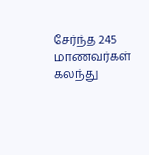சேர்ந்த 245 மாணவர்கள் கலந்து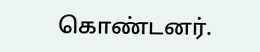கொண்டனர்.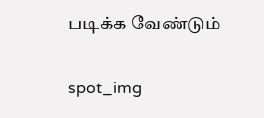படிக்க வேண்டும்

spot_img